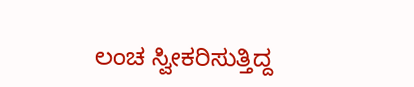ಲಂಚ ಸ್ವೀಕರಿಸುತ್ತಿದ್ದ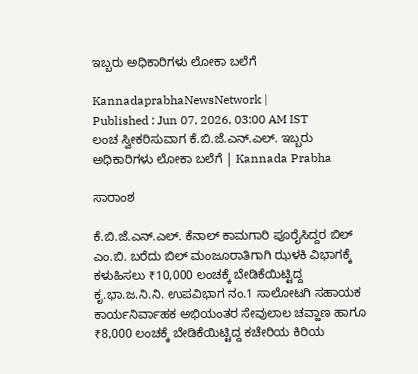ಇಬ್ಬರು ಅಧಿಕಾರಿಗಳು ಲೋಕಾ ಬಲೆಗೆ

KannadaprabhaNewsNetwork |
Published : Jun 07, 2026, 03:00 AM IST
ಲಂಚ ಸ್ವೀಕರಿಸುವಾಗ ಕೆ.ಬಿ.ಜೆ.ಎನ್.ಎಲ್. ಇಬ್ಬರು ಅಧಿಕಾರಿಗಳು ಲೋಕಾ ಬಲೆಗೆ | Kannada Prabha

ಸಾರಾಂಶ

ಕೆ.ಬಿ.ಜೆ.ಎನ್.ಎಲ್. ಕೆನಾಲ್ ಕಾಮಗಾರಿ ಪೂರೈಸಿದ್ದರ ಬಿಲ್ ಎಂ.ಬಿ. ಬರೆದು ಬಿಲ್ ಮಂಜೂರಾತಿಗಾಗಿ ಝಳಕಿ ವಿಭಾಗಕ್ಕೆ ಕಳುಹಿಸಲು ₹10,000 ಲಂಚಕ್ಕೆ ಬೇಡಿಕೆಯಿಟ್ಟಿದ್ದ ಕೃ.ಭಾ.ಜ.ನಿ.ನಿ. ಉಪವಿಭಾಗ ನಂ.1 ಸಾಲೋಟಗಿ ಸಹಾಯಕ ಕಾರ್ಯನಿರ್ವಾಹಕ ಅಭಿಯಂತರ ಸೇವುಲಾಲ ಚವ್ಹಾಣ ಹಾಗೂ ₹8,000 ಲಂಚಕ್ಕೆ ಬೇಡಿಕೆಯಿಟ್ಟಿದ್ದ ಕಚೇರಿಯ ಕಿರಿಯ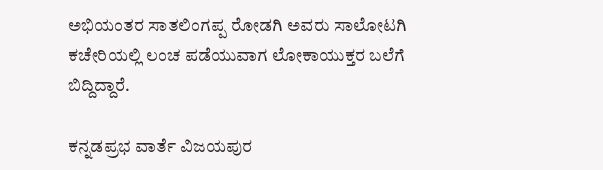ಅಭಿಯಂತರ ಸಾತಲಿಂಗಪ್ಪ ರೋಡಗಿ ಅವರು ಸಾಲೋಟಗಿ ಕಚೇರಿಯಲ್ಲಿ ಲಂಚ ಪಡೆಯುವಾಗ ಲೋಕಾಯುಕ್ತರ ಬಲೆಗೆ ಬಿದ್ದಿದ್ದಾರೆ.

ಕನ್ನಡಪ್ರಭ ವಾರ್ತೆ ವಿಜಯಪುರ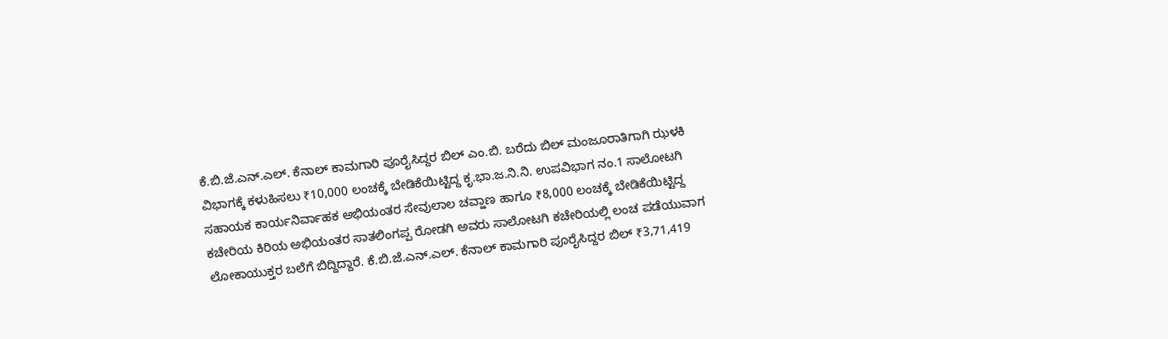ಕೆ.ಬಿ.ಜೆ.ಎನ್.ಎಲ್. ಕೆನಾಲ್ ಕಾಮಗಾರಿ ಪೂರೈಸಿದ್ದರ ಬಿಲ್ ಎಂ.ಬಿ. ಬರೆದು ಬಿಲ್ ಮಂಜೂರಾತಿಗಾಗಿ ಝಳಕಿ ವಿಭಾಗಕ್ಕೆ ಕಳುಹಿಸಲು ₹10,000 ಲಂಚಕ್ಕೆ ಬೇಡಿಕೆಯಿಟ್ಟಿದ್ದ ಕೃ.ಭಾ.ಜ.ನಿ.ನಿ. ಉಪವಿಭಾಗ ನಂ.1 ಸಾಲೋಟಗಿ ಸಹಾಯಕ ಕಾರ್ಯನಿರ್ವಾಹಕ ಅಭಿಯಂತರ ಸೇವುಲಾಲ ಚವ್ಹಾಣ ಹಾಗೂ ₹8,000 ಲಂಚಕ್ಕೆ ಬೇಡಿಕೆಯಿಟ್ಟಿದ್ದ ಕಚೇರಿಯ ಕಿರಿಯ ಅಭಿಯಂತರ ಸಾತಲಿಂಗಪ್ಪ ರೋಡಗಿ ಅವರು ಸಾಲೋಟಗಿ ಕಚೇರಿಯಲ್ಲಿ ಲಂಚ ಪಡೆಯುವಾಗ ಲೋಕಾಯುಕ್ತರ ಬಲೆಗೆ ಬಿದ್ದಿದ್ದಾರೆ. ಕೆ.ಬಿ.ಜೆ.ಎನ್.ಎಲ್. ಕೆನಾಲ್ ಕಾಮಗಾರಿ ಪೂರೈಸಿದ್ದರ ಬಿಲ್ ₹3,71,419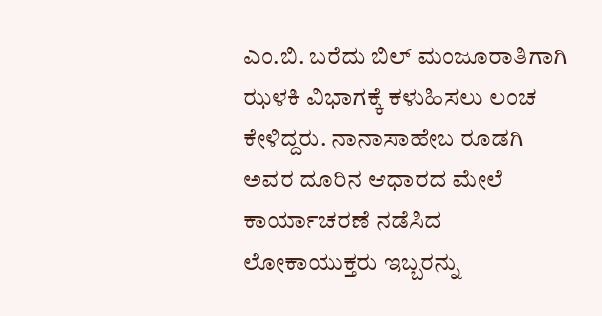ಎಂ.ಬಿ. ಬರೆದು ಬಿಲ್ ಮಂಜೂರಾತಿಗಾಗಿ ಝಳಕಿ ವಿಭಾಗಕ್ಕೆ ಕಳುಹಿಸಲು ಲಂಚ ಕೇಳಿದ್ದರು. ನಾನಾಸಾಹೇಬ ರೂಡಗಿ ಅವರ ದೂರಿನ ಆಧಾರದ ಮೇಲೆ ಕಾರ್ಯಾಚರಣೆ ನಡೆಸಿದ ಲೋಕಾಯುಕ್ತರು ಇಬ್ಬರನ್ನು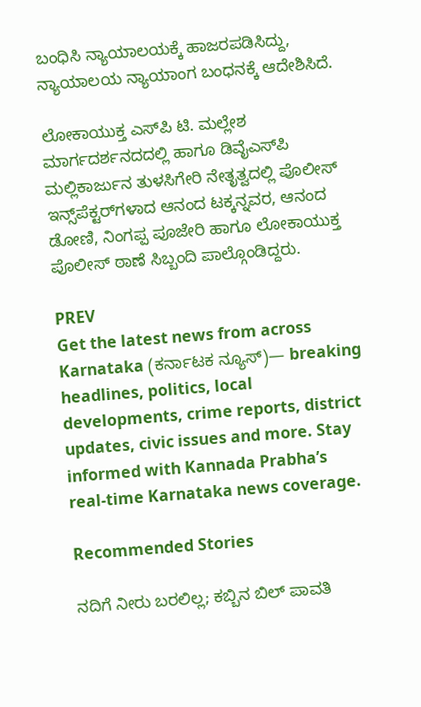ಬಂಧಿಸಿ ನ್ಯಾಯಾಲಯಕ್ಕೆ ಹಾಜರಪಡಿಸಿದ್ದು, ನ್ಯಾಯಾಲಯ ನ್ಯಾಯಾಂಗ ಬಂಧನಕ್ಕೆ ಆದೇಶಿಸಿದೆ.

ಲೋಕಾಯುಕ್ತ ಎಸ್‌ಪಿ ಟಿ. ಮಲ್ಲೇಶ ಮಾರ್ಗದರ್ಶನದದಲ್ಲಿ ಹಾಗೂ ಡಿವೈಎಸ್‌ಪಿ ಮಲ್ಲಿಕಾರ್ಜುನ ತುಳಸಿಗೇರಿ ನೇತೃತ್ವದಲ್ಲಿ ಪೊಲೀಸ್ ಇನ್ಸ್‌ಪೆಕ್ಟರ್‌ಗಳಾದ ಆನಂದ ಟಕ್ಕನ್ನವರ, ಆನಂದ ಡೋಣಿ, ನಿಂಗಪ್ಪ ಪೂಜೇರಿ ಹಾಗೂ ಲೋಕಾಯುಕ್ತ ಪೊಲೀಸ್ ಠಾಣೆ ಸಿಬ್ಬಂದಿ ಪಾಲ್ಗೊಂಡಿದ್ದರು.

PREV
Get the latest news from across Karnataka (ಕರ್ನಾಟಕ ನ್ಯೂಸ್)— breaking headlines, politics, local developments, crime reports, district updates, civic issues and more. Stay informed with Kannada Prabha’s real‑time Karnataka news coverage.

Recommended Stories

ನದಿಗೆ ನೀರು ಬರಲಿಲ್ಲ; ಕಬ್ಬಿನ ಬಿಲ್‌ ಪಾವತಿ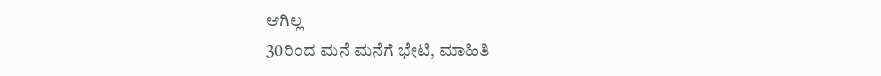ಆಗಿಲ್ಲ
30ರಿಂದ ಮನೆ ಮನೆಗೆ ಭೇಟಿ, ಮಾಹಿತಿ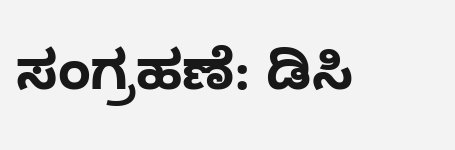ಸಂಗ್ರಹಣೆ: ಡಿಸಿ